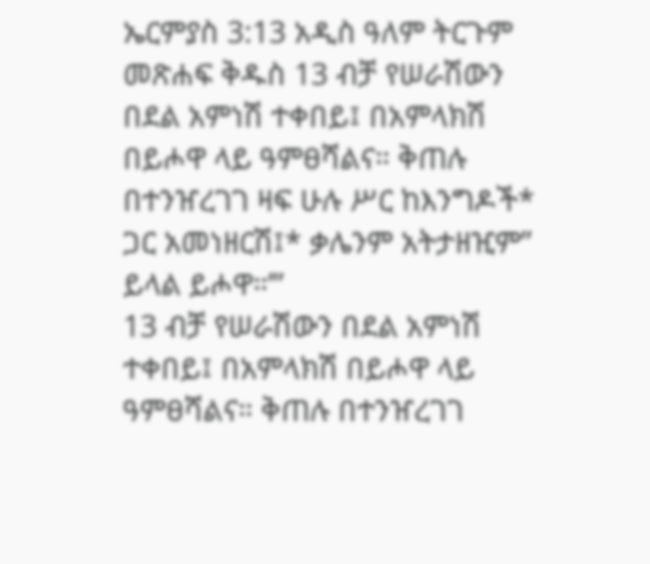ኤርምያስ 3:13 አዲስ ዓለም ትርጉም መጽሐፍ ቅዱስ 13 ብቻ የሠራሽውን በደል አምነሽ ተቀበይ፤ በአምላክሽ በይሖዋ ላይ ዓምፀሻልና። ቅጠሉ በተንዠረገገ ዛፍ ሁሉ ሥር ከእንግዶች* ጋር አመነዘርሽ፤* ቃሌንም አትታዘዢም” ይላል ይሖዋ።’”
13 ብቻ የሠራሽውን በደል አምነሽ ተቀበይ፤ በአምላክሽ በይሖዋ ላይ ዓምፀሻልና። ቅጠሉ በተንዠረገገ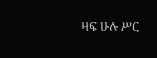ዛፍ ሁሉ ሥር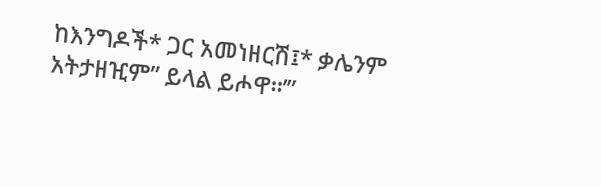ከእንግዶች* ጋር አመነዘርሽ፤* ቃሌንም አትታዘዢም” ይላል ይሖዋ።’”